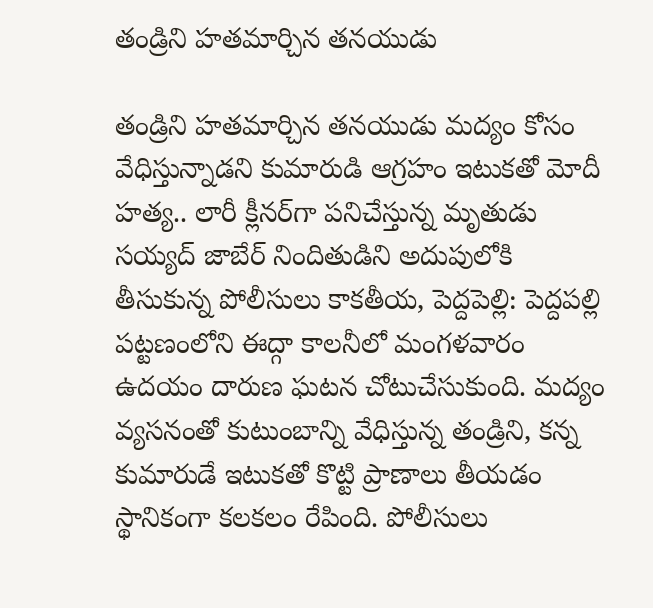తండ్రిని హతమార్చిన తనయుడు

తండ్రిని హతమార్చిన తనయుడు మద్యం కోసం వేధిస్తున్నాడని కుమారుడి ఆగ్ర‌హం ఇటుకతో మోదీ హ‌త్య‌.. లారీ క్లీనర్‌గా పనిచేస్తున్న మృతుడు సయ్యద్ జాబేర్ నిందితుడిని అదుపులోకి తీసుకున్న పోలీసులు కాకతీయ, పెద్దపెల్లి: పెద్దపల్లి పట్టణంలోని ఈద్గా కాలనీలో మంగళవారం ఉదయం దారుణ ఘటన చోటుచేసుకుంది. మద్యం వ్యసనంతో కుటుంబాన్ని వేధిస్తున్న తండ్రిని, కన్న కుమారుడే ఇటుకతో కొట్టి ప్రాణాలు తీయడం స్థానికంగా కలకలం రేపింది. పోలీసులు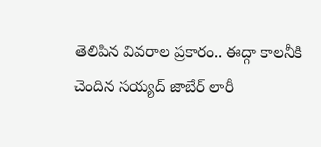తెలిపిన వివరాల ప్రకారం.. ఈద్గా కాలనీకి చెందిన సయ్యద్ జాబేర్ లారీ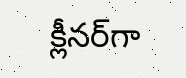క్లీనర్‌గా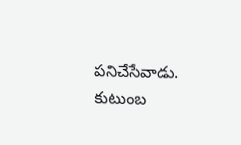పనిచేసేవాడు. కుటుంబ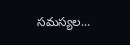సమస్యల...